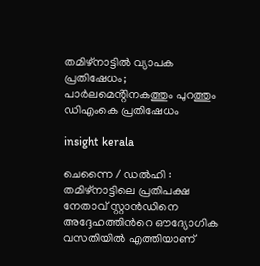തമിഴ്നാട്ടിൽ വ്യാപക പ്രതിഷേധം; പാർലമെൻ്റിനകത്തും പുറത്തും ഡിഎംകെ പ്രതിഷേധം

insight kerala

ചെന്നൈ / ഡൽഹി : തമിഴ്നാട്ടിലെ പ്രതിപക്ഷ നേതാവ് സ്റ്റാൻഡിനെ അദ്ദേഹത്തിൻറെ ഔദ്യോഗിക വസതിയിൽ എത്തിയാണ്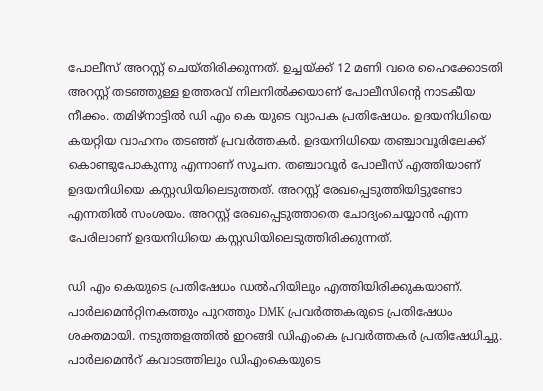പോലീസ് അറസ്റ്റ് ചെയ്തിരിക്കുന്നത്. ഉച്ചയ്ക്ക് 12 മണി വരെ ഹൈക്കോടതി അറസ്റ്റ് തടഞ്ഞുള്ള ഉത്തരവ് നിലനിൽക്കയാണ് പോലീസിന്റെ നാടകീയ നീക്കം. തമിഴ്നാട്ടിൽ ഡി എം കെ യുടെ വ്യാപക പ്രതിഷേധം. ഉദയനിധിയെ കയറ്റിയ വാഹനം തടഞ്ഞ് പ്രവർത്തകർ. ഉദയനിധിയെ തഞ്ചാവൂരിലേക്ക് കൊണ്ടുപോകുന്നു എന്നാണ് സൂചന. തഞ്ചാവൂർ പോലീസ് എത്തിയാണ് ഉദയനിധിയെ കസ്റ്റഡിയിലെടുത്തത്. അറസ്റ്റ് രേഖപ്പെടുത്തിയിട്ടുണ്ടോ എന്നതിൽ സംശയം. അറസ്റ്റ് രേഖപ്പെടുത്താതെ ചോദ്യംചെയ്യാൻ എന്ന പേരിലാണ് ഉദയനിധിയെ കസ്റ്റഡിയിലെടുത്തിരിക്കുന്നത്.

ഡി എം കെയുടെ പ്രതിഷേധം ഡൽഹിയിലും എത്തിയിരിക്കുകയാണ്. പാർലമെൻറ്റിനകത്തും പുറത്തും DMK പ്രവർത്തകരുടെ പ്രതിഷേധം ശക്തമായി. നടുത്തളത്തിൽ ഇറങ്ങി ഡിഎംകെ പ്രവർത്തകർ പ്രതിഷേധിച്ചു. പാർലമെൻറ് കവാടത്തിലും ഡിഎംകെയുടെ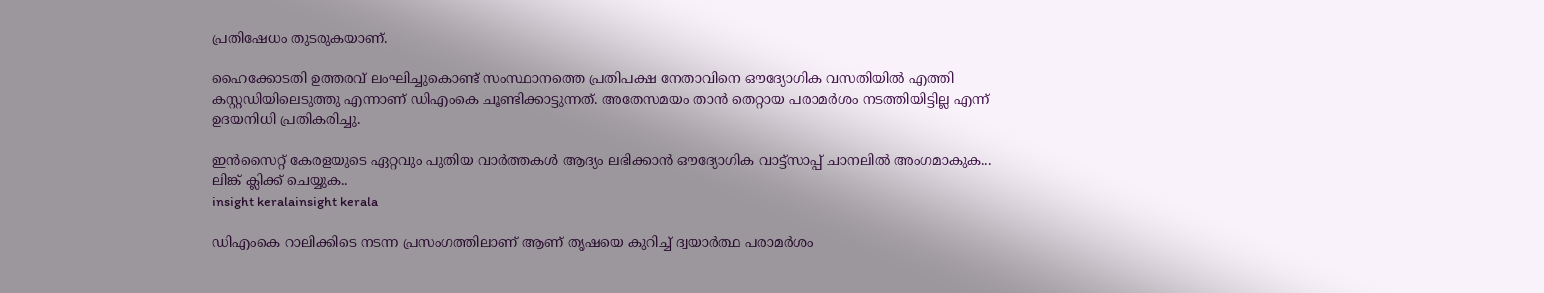പ്രതിഷേധം തുടരുകയാണ്.

ഹൈക്കോടതി ഉത്തരവ് ലംഘിച്ചുകൊണ്ട് സംസ്ഥാനത്തെ പ്രതിപക്ഷ നേതാവിനെ ഔദ്യോഗിക വസതിയിൽ എത്തി കസ്റ്റഡിയിലെടുത്തു എന്നാണ് ഡിഎംകെ ചൂണ്ടിക്കാട്ടുന്നത്. അതേസമയം താൻ തെറ്റായ പരാമർശം നടത്തിയിട്ടില്ല എന്ന് ഉദയനിധി പ്രതികരിച്ചു.

ഇൻസൈറ്റ് കേരളയുടെ ഏറ്റവും പുതിയ വാർത്തകൾ ആദ്യം ലഭിക്കാൻ ഔദ്യോഗിക വാട്ട്‌സാപ്പ് ചാനലിൽ അംഗമാകുക... ലിങ്ക് ക്ലിക്ക് ചെയ്യുക..
insight keralainsight kerala

ഡിഎംകെ റാലിക്കിടെ നടന്ന പ്രസംഗത്തിലാണ് ആണ് തൃഷയെ കുറിച്ച് ദ്വയാർത്ഥ പരാമർശം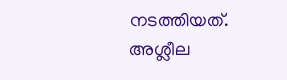നടത്തിയത്. അശ്ലീല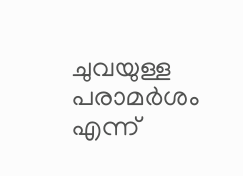ചുവയുള്ള പരാമർശം എന്ന്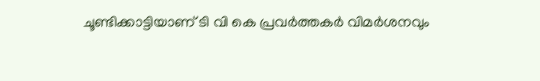ചൂണ്ടിക്കാട്ടിയാണ് ടി വി കെ പ്രവർത്തകർ വിമർശനവും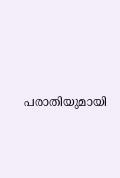പരാതിയുമായി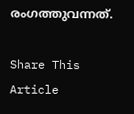രംഗത്തുവന്നത്.

Share This Article